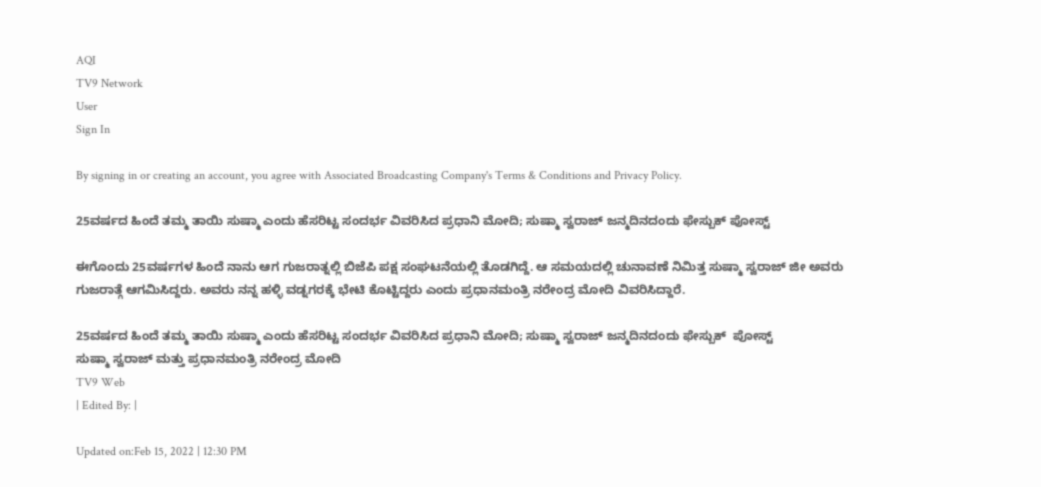AQI
TV9 Network
User
Sign In

By signing in or creating an account, you agree with Associated Broadcasting Company's Terms & Conditions and Privacy Policy.

25ವರ್ಷದ ಹಿಂದೆ ತಮ್ಮ ತಾಯಿ ಸುಷ್ಮಾ ಎಂದು ಹೆಸರಿಟ್ಟ ಸಂದರ್ಭ ವಿವರಿಸಿದ ಪ್ರಧಾನಿ ಮೋದಿ; ಸುಷ್ಮಾ ಸ್ವರಾಜ್ ಜನ್ಮದಿನದಂದು ಫೇಸ್ಬುಕ್ ಪೋಸ್ಟ್

ಈಗೊಂದು 25ವರ್ಷಗಳ ಹಿಂದೆ ನಾನು ಆಗ ಗುಜರಾತ್ನಲ್ಲಿ ಬಿಜೆಪಿ ಪಕ್ಷ ಸಂಘಟನೆಯಲ್ಲಿ ತೊಡಗಿದ್ದೆ. ಆ ಸಮಯದಲ್ಲಿ ಚುನಾವಣೆ ನಿಮಿತ್ತ ಸುಷ್ಮಾ ಸ್ವರಾಜ್ ಜೀ ಅವರು ಗುಜರಾತ್ಗೆ ಆಗಮಿಸಿದ್ದರು. ಅವರು ನನ್ನ ಹಳ್ಳಿ ವಡ್ನಗರಕ್ಕೆ ಭೇಟಿ ಕೊಟ್ಟಿದ್ದರು ಎಂದು ಪ್ರಧಾನಮಂತ್ರಿ ನರೇಂದ್ರ ಮೋದಿ ವಿವರಿಸಿದ್ದಾರೆ.

25ವರ್ಷದ ಹಿಂದೆ ತಮ್ಮ ತಾಯಿ ಸುಷ್ಮಾ ಎಂದು ಹೆಸರಿಟ್ಟ ಸಂದರ್ಭ ವಿವರಿಸಿದ ಪ್ರಧಾನಿ ಮೋದಿ; ಸುಷ್ಮಾ ಸ್ವರಾಜ್ ಜನ್ಮದಿನದಂದು ಫೇಸ್ಬುಕ್  ಪೋಸ್ಟ್
ಸುಷ್ಮಾ ಸ್ವರಾಜ್ ಮತ್ತು ಪ್ರಧಾನಮಂತ್ರಿ ನರೇಂದ್ರ ಮೋದಿ
TV9 Web
| Edited By: |

Updated on:Feb 15, 2022 | 12:30 PM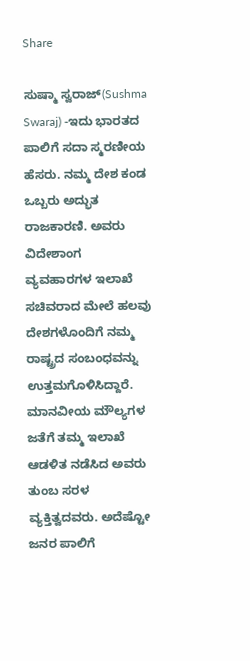Share

ಸುಷ್ಮಾ ಸ್ವರಾಜ್(Sushma Swaraj) -ಇದು ಭಾರತದ ಪಾಲಿಗೆ ಸದಾ ಸ್ಮರಣೀಯ ಹೆಸರು. ನಮ್ಮ ದೇಶ ಕಂಡ ಒಬ್ಬರು ಅದ್ಭುತ ರಾಜಕಾರಣಿ. ಅವರು ವಿದೇಶಾಂಗ ವ್ಯವಹಾರಗಳ ಇಲಾಖೆ ಸಚಿವರಾದ ಮೇಲೆ ಹಲವು ದೇಶಗಳೊಂದಿಗೆ ನಮ್ಮ ರಾಷ್ಟ್ರದ ಸಂಬಂಧವನ್ನು ಉತ್ತಮಗೊಳಿಸಿದ್ದಾರೆ. ಮಾನವೀಯ ಮೌಲ್ಯಗಳ ಜತೆಗೆ ತಮ್ಮ ಇಲಾಖೆ ಆಡಳಿತ ನಡೆಸಿದ ಅವರು ತುಂಬ ಸರಳ ವ್ಯಕ್ತಿತ್ವದವರು. ಅದೆಷ್ಟೋ ಜನರ ಪಾಲಿಗೆ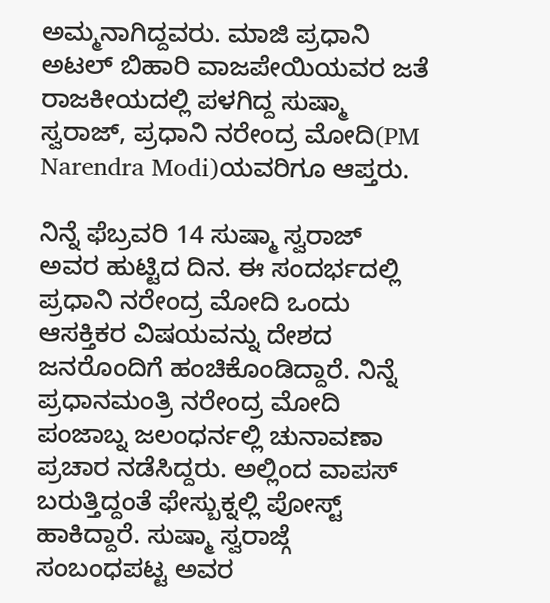ಅಮ್ಮನಾಗಿದ್ದವರು. ಮಾಜಿ ಪ್ರಧಾನಿ ಅಟಲ್ ಬಿಹಾರಿ ವಾಜಪೇಯಿಯವರ ಜತೆ ರಾಜಕೀಯದಲ್ಲಿ ಪಳಗಿದ್ದ ಸುಷ್ಮಾ ಸ್ವರಾಜ್, ಪ್ರಧಾನಿ ನರೇಂದ್ರ ಮೋದಿ(PM Narendra Modi)ಯವರಿಗೂ ಆಪ್ತರು.

ನಿನ್ನೆ ಫೆಬ್ರವರಿ 14 ಸುಷ್ಮಾ ಸ್ವರಾಜ್ ಅವರ ಹುಟ್ಟಿದ ದಿನ. ಈ ಸಂದರ್ಭದಲ್ಲಿ ಪ್ರಧಾನಿ ನರೇಂದ್ರ ಮೋದಿ ಒಂದು ಆಸಕ್ತಿಕರ ವಿಷಯವನ್ನು ದೇಶದ ಜನರೊಂದಿಗೆ ಹಂಚಿಕೊಂಡಿದ್ದಾರೆ. ನಿನ್ನೆ ಪ್ರಧಾನಮಂತ್ರಿ ನರೇಂದ್ರ ಮೋದಿ ಪಂಜಾಬ್ನ ಜಲಂಧರ್ನಲ್ಲಿ ಚುನಾವಣಾ ಪ್ರಚಾರ ನಡೆಸಿದ್ದರು. ಅಲ್ಲಿಂದ ವಾಪಸ್ ಬರುತ್ತಿದ್ದಂತೆ ಫೇಸ್ಬುಕ್ನಲ್ಲಿ ಪೋಸ್ಟ್ ಹಾಕಿದ್ದಾರೆ. ಸುಷ್ಮಾ ಸ್ವರಾಜ್ಗೆ ಸಂಬಂಧಪಟ್ಟ ಅವರ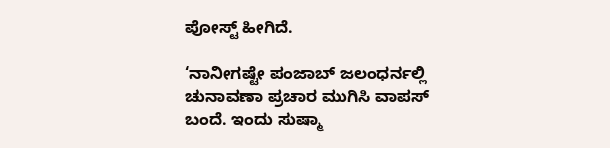ಪೋಸ್ಟ್ ಹೀಗಿದೆ.

‘ನಾನೀಗಷ್ಟೇ ಪಂಜಾಬ್ ಜಲಂಧರ್ನಲ್ಲಿ ಚುನಾವಣಾ ಪ್ರಚಾರ ಮುಗಿಸಿ ವಾಪಸ್ ಬಂದೆ. ಇಂದು ಸುಷ್ಮಾ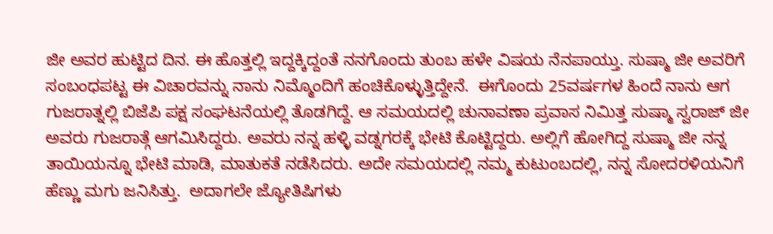ಜೀ ಅವರ ಹುಟ್ಟಿದ ದಿನ. ಈ ಹೊತ್ತಲ್ಲಿ ಇದ್ದಕ್ಕಿದ್ದಂತೆ ನನಗೊಂದು ತುಂಬ ಹಳೇ ವಿಷಯ ನೆನಪಾಯ್ತು. ಸುಷ್ಮಾ ಜೀ ಅವರಿಗೆ ಸಂಬಂಧಪಟ್ಟ ಈ ವಿಚಾರವನ್ನು ನಾನು ನಿಮ್ಮೊಂದಿಗೆ ಹಂಚಿಕೊಳ್ಳುತ್ತಿದ್ದೇನೆ.  ಈಗೊಂದು 25ವರ್ಷಗಳ ಹಿಂದೆ ನಾನು ಆಗ ಗುಜರಾತ್ನಲ್ಲಿ ಬಿಜೆಪಿ ಪಕ್ಷ ಸಂಘಟನೆಯಲ್ಲಿ ತೊಡಗಿದ್ದೆ. ಆ ಸಮಯದಲ್ಲಿ ಚುನಾವಣಾ ಪ್ರವಾಸ ನಿಮಿತ್ತ ಸುಷ್ಮಾ ಸ್ವರಾಜ್ ಜೀ ಅವರು ಗುಜರಾತ್ಗೆ ಆಗಮಿಸಿದ್ದರು. ಅವರು ನನ್ನ ಹಳ್ಳಿ ವಡ್ನಗರಕ್ಕೆ ಭೇಟಿ ಕೊಟ್ಟಿದ್ದರು. ಅಲ್ಲಿಗೆ ಹೋಗಿದ್ದ ಸುಷ್ಮಾ ಜೀ ನನ್ನ ತಾಯಿಯನ್ನೂ ಭೇಟಿ ಮಾಡಿ, ಮಾತುಕತೆ ನಡೆಸಿದರು. ಅದೇ ಸಮಯದಲ್ಲಿ ನಮ್ಮ ಕುಟುಂಬದಲ್ಲಿ, ನನ್ನ ಸೋದರಳಿಯನಿಗೆ ಹೆಣ್ಣು ಮಗು ಜನಿಸಿತ್ತು.  ಅದಾಗಲೇ ಜ್ಯೋತಿಷಿಗಳು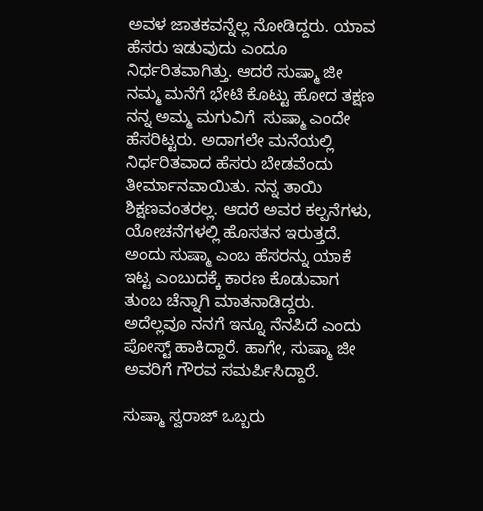ಅವಳ ಜಾತಕವನ್ನೆಲ್ಲ ನೋಡಿದ್ದರು. ಯಾವ ಹೆಸರು ಇಡುವುದು ಎಂದೂ ನಿರ್ಧರಿತವಾಗಿತ್ತು. ಆದರೆ ಸುಷ್ಮಾ ಜೀ ನಮ್ಮ ಮನೆಗೆ ಭೇಟಿ ಕೊಟ್ಟು ಹೋದ ತಕ್ಷಣ ನನ್ನ ಅಮ್ಮ ಮಗುವಿಗೆ  ಸುಷ್ಮಾ ಎಂದೇ ಹೆಸರಿಟ್ಟರು. ಅದಾಗಲೇ ಮನೆಯಲ್ಲಿ ನಿರ್ಧರಿತವಾದ ಹೆಸರು ಬೇಡವೆಂದು ತೀರ್ಮಾನವಾಯಿತು. ನನ್ನ ತಾಯಿ ಶಿಕ್ಷಣವಂತರಲ್ಲ. ಆದರೆ ಅವರ ಕಲ್ಪನೆಗಳು, ಯೋಚನೆಗಳಲ್ಲಿ ಹೊಸತನ ಇರುತ್ತದೆ. ಅಂದು ಸುಷ್ಮಾ ಎಂಬ ಹೆಸರನ್ನು ಯಾಕೆ ಇಟ್ಟ ಎಂಬುದಕ್ಕೆ ಕಾರಣ ಕೊಡುವಾಗ ತುಂಬ ಚೆನ್ನಾಗಿ ಮಾತನಾಡಿದ್ದರು. ಅದೆಲ್ಲವೂ ನನಗೆ ಇನ್ನೂ ನೆನಪಿದೆ ಎಂದು ಪೋಸ್ಟ್ ಹಾಕಿದ್ದಾರೆ. ಹಾಗೇ, ಸುಷ್ಮಾ ಜೀ ಅವರಿಗೆ ಗೌರವ ಸಮರ್ಪಿಸಿದ್ದಾರೆ.

ಸುಷ್ಮಾ ಸ್ವರಾಜ್ ಒಬ್ಬರು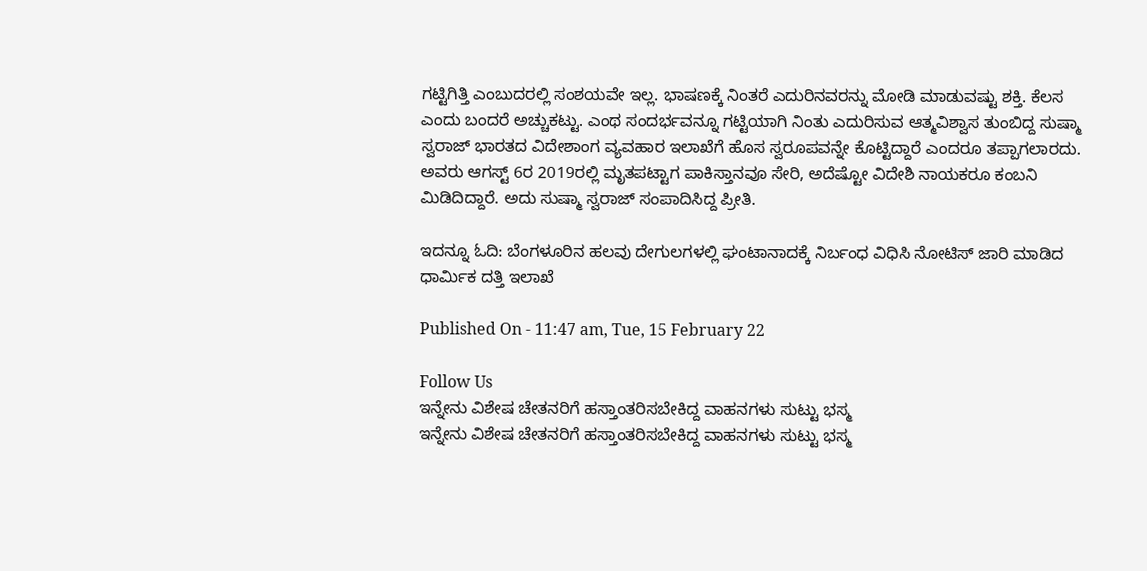ಗಟ್ಟಿಗಿತ್ತಿ ಎಂಬುದರಲ್ಲಿ ಸಂಶಯವೇ ಇಲ್ಲ. ಭಾಷಣಕ್ಕೆ ನಿಂತರೆ ಎದುರಿನವರನ್ನು ಮೋಡಿ ಮಾಡುವಷ್ಟು ಶಕ್ತಿ. ಕೆಲಸ ಎಂದು ಬಂದರೆ ಅಚ್ಚುಕಟ್ಟು. ಎಂಥ ಸಂದರ್ಭವನ್ನೂ ಗಟ್ಟಿಯಾಗಿ ನಿಂತು ಎದುರಿಸುವ ಆತ್ಮವಿಶ್ವಾಸ ತುಂಬಿದ್ದ ಸುಷ್ಮಾ ಸ್ವರಾಜ್ ಭಾರತದ ವಿದೇಶಾಂಗ ವ್ಯವಹಾರ ಇಲಾಖೆಗೆ ಹೊಸ ಸ್ವರೂಪವನ್ನೇ ಕೊಟ್ಟಿದ್ದಾರೆ ಎಂದರೂ ತಪ್ಪಾಗಲಾರದು. ಅವರು ಆಗಸ್ಟ್ 6ರ 2019ರಲ್ಲಿ ಮೃತಪಟ್ಟಾಗ ಪಾಕಿಸ್ತಾನವೂ ಸೇರಿ, ಅದೆಷ್ಟೋ ವಿದೇಶಿ ನಾಯಕರೂ ಕಂಬನಿ ಮಿಡಿದಿದ್ದಾರೆ. ಅದು ಸುಷ್ಮಾ ಸ್ವರಾಜ್ ಸಂಪಾದಿಸಿದ್ದ ಪ್ರೀತಿ.

ಇದನ್ನೂ ಓದಿ: ಬೆಂಗಳೂರಿನ ಹಲವು ದೇಗುಲಗಳಲ್ಲಿ ಘಂಟಾನಾದಕ್ಕೆ ನಿರ್ಬಂಧ ವಿಧಿಸಿ ನೋಟಿಸ್ ಜಾರಿ ಮಾಡಿದ ಧಾರ್ಮಿಕ ದತ್ತಿ ಇಲಾಖೆ

Published On - 11:47 am, Tue, 15 February 22

Follow Us
ಇನ್ನೇನು ವಿಶೇಷ ಚೇತನರಿಗೆ ಹಸ್ತಾಂತರಿಸಬೇಕಿದ್ದ ವಾಹನಗಳು ಸುಟ್ಟು ಭಸ್ಮ
ಇನ್ನೇನು ವಿಶೇಷ ಚೇತನರಿಗೆ ಹಸ್ತಾಂತರಿಸಬೇಕಿದ್ದ ವಾಹನಗಳು ಸುಟ್ಟು ಭಸ್ಮ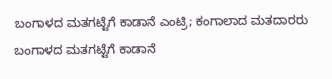ಬಂಗಾಳದ ಮತಗಟ್ಟೆಗೆ ಕಾಡಾನೆ ಎಂಟ್ರಿ; ಕಂಗಾಲಾದ ಮತದಾರರು
ಬಂಗಾಳದ ಮತಗಟ್ಟೆಗೆ ಕಾಡಾನೆ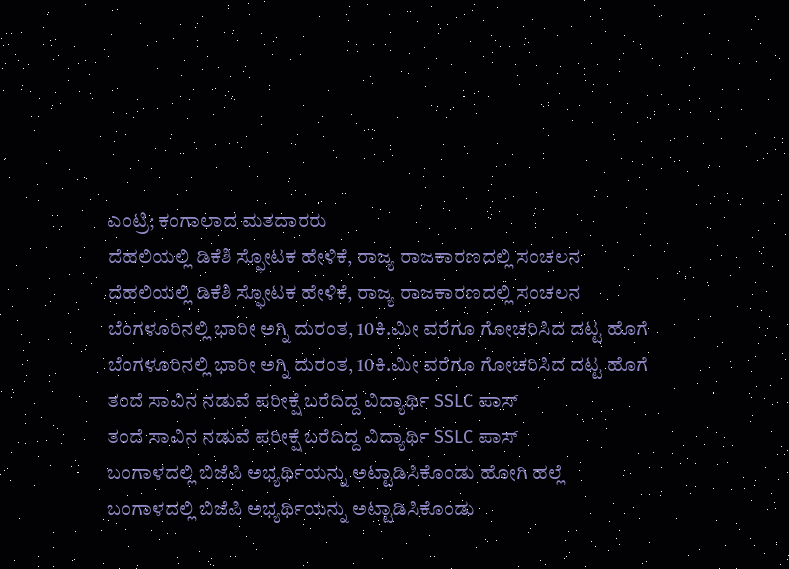ಎಂಟ್ರಿ; ಕಂಗಾಲಾದ ಮತದಾರರು
ದೆಹಲಿಯಲ್ಲಿ ಡಿಕೆಶಿ ಸ್ಫೋಟಕ ಹೇಳಿಕೆ, ರಾಜ್ಯ ರಾಜಕಾರಣದಲ್ಲಿ ಸಂಚಲನ
ದೆಹಲಿಯಲ್ಲಿ ಡಿಕೆಶಿ ಸ್ಫೋಟಕ ಹೇಳಿಕೆ, ರಾಜ್ಯ ರಾಜಕಾರಣದಲ್ಲಿ ಸಂಚಲನ
ಬೆಂಗಳೂರಿನಲ್ಲಿ ಭಾರೀ ಅಗ್ನಿ ದುರಂತ, 10ಕಿ.ಮೀ ವರೆಗೂ ಗೋಚರಿಸಿದ ದಟ್ಟ ಹೊಗೆ
ಬೆಂಗಳೂರಿನಲ್ಲಿ ಭಾರೀ ಅಗ್ನಿ ದುರಂತ, 10ಕಿ.ಮೀ ವರೆಗೂ ಗೋಚರಿಸಿದ ದಟ್ಟ ಹೊಗೆ
ತಂದೆ ಸಾವಿನ ನಡುವೆ ಪರೀಕ್ಷೆ ಬರೆದಿದ್ದ ವಿದ್ಯಾರ್ಥಿ SSLC ಪಾಸ್
ತಂದೆ ಸಾವಿನ ನಡುವೆ ಪರೀಕ್ಷೆ ಬರೆದಿದ್ದ ವಿದ್ಯಾರ್ಥಿ SSLC ಪಾಸ್
ಬಂಗಾಳದಲ್ಲಿ ಬಿಜೆಪಿ ಅಭ್ಯರ್ಥಿಯನ್ನು ಅಟ್ಟಾಡಿಸಿಕೊಂಡು ಹೋಗಿ ಹಲ್ಲೆ
ಬಂಗಾಳದಲ್ಲಿ ಬಿಜೆಪಿ ಅಭ್ಯರ್ಥಿಯನ್ನು ಅಟ್ಟಾಡಿಸಿಕೊಂಡು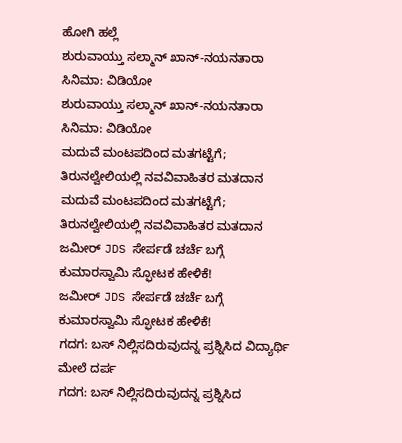ಹೋಗಿ ಹಲ್ಲೆ
ಶುರುವಾಯ್ತು ಸಲ್ಮಾನ್ ಖಾನ್-ನಯನತಾರಾ ಸಿನಿಮಾ: ವಿಡಿಯೋ
ಶುರುವಾಯ್ತು ಸಲ್ಮಾನ್ ಖಾನ್-ನಯನತಾರಾ ಸಿನಿಮಾ: ವಿಡಿಯೋ
ಮದುವೆ ಮಂಟಪದಿಂದ ಮತಗಟ್ಟೆಗೆ; ತಿರುನಲ್ವೇಲಿಯಲ್ಲಿ ನವವಿವಾಹಿತರ ಮತದಾನ
ಮದುವೆ ಮಂಟಪದಿಂದ ಮತಗಟ್ಟೆಗೆ; ತಿರುನಲ್ವೇಲಿಯಲ್ಲಿ ನವವಿವಾಹಿತರ ಮತದಾನ
ಜಮೀರ್ JDS ಸೇರ್ಪಡೆ ಚರ್ಚೆ ಬಗ್ಗೆ ಕುಮಾರಸ್ವಾಮಿ ಸ್ಫೋಟಕ ಹೇಳಿಕೆ!
ಜಮೀರ್ JDS ಸೇರ್ಪಡೆ ಚರ್ಚೆ ಬಗ್ಗೆ ಕುಮಾರಸ್ವಾಮಿ ಸ್ಫೋಟಕ ಹೇಳಿಕೆ!
ಗದಗ: ಬಸ್ ನಿಲ್ಲಿಸದಿರುವುದನ್ನ ಪ್ರಶ್ನಿಸಿದ ವಿದ್ಯಾರ್ಥಿ ಮೇಲೆ ದರ್ಪ
ಗದಗ: ಬಸ್ ನಿಲ್ಲಿಸದಿರುವುದನ್ನ ಪ್ರಶ್ನಿಸಿದ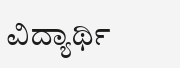ವಿದ್ಯಾರ್ಥಿ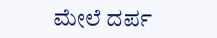ಮೇಲೆ ದರ್ಪ